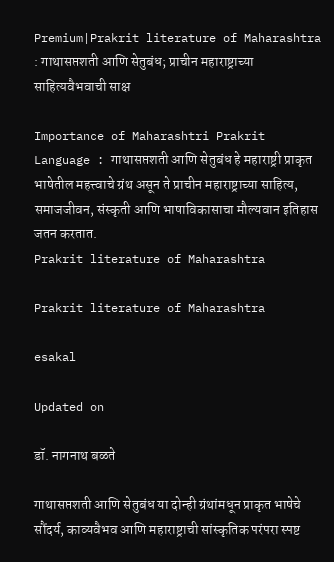Premium|Prakrit literature of Maharashtra : गाथासप्तशती आणि सेतुबंध; प्राचीन महाराष्ट्राच्या साहित्यवैभवाची साक्ष

Importance of Maharashtri Prakrit Language : गाथासप्तशती आणि सेतुबंध हे महाराष्ट्री प्राकृत भाषेतील महत्त्वाचे ग्रंथ असून ते प्राचीन महाराष्ट्राच्या साहित्य, समाजजीवन, संस्कृती आणि भाषाविकासाचा मौल्यवान इतिहास जतन करतात.
Prakrit literature of Maharashtra

Prakrit literature of Maharashtra

esakal

Updated on

डॉ. नागनाथ बळते

गाथासप्तशती आणि सेतुबंध या दोन्ही ग्रंथांमधून प्राकृत भाषेचे सौंदर्य, काव्यवैभव आणि महाराष्ट्राची सांस्कृतिक परंपरा स्पष्ट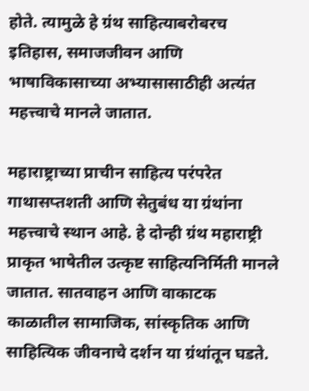होते. त्यामुळे हे ग्रंथ साहित्याबरोबरच इतिहास, समाजजीवन आणि भाषाविकासाच्या अभ्यासासाठीही अत्यंत महत्त्वाचे मानले जातात.

महाराष्ट्राच्या प्राचीन साहित्य परंपरेत गाथासप्तशती आणि सेतुबंध या ग्रंथांना महत्त्वाचे स्थान आहे. हे दोन्ही ग्रंथ महाराष्ट्री प्राकृत भाषेतील उत्कृष्ट साहित्यनिर्मिती मानले जातात. सातवाहन आणि वाकाटक काळातील सामाजिक, सांस्कृतिक आणि साहित्यिक जीवनाचे दर्शन या ग्रंथांतून घडते.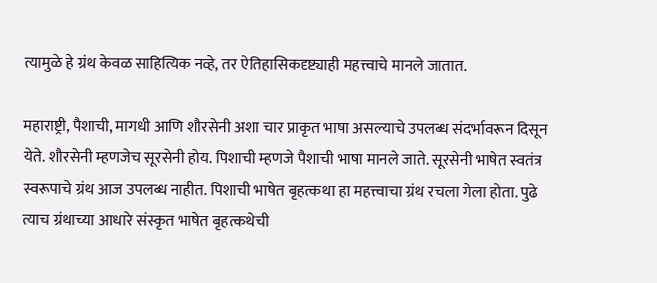त्यामुळे हे ग्रंथ केवळ साहित्यिक नव्हे, तर ऐतिहासिकदृष्ट्याही महत्त्वाचे मानले जातात.

महाराष्ट्री, पैशाची, मागधी आणि शौरसेनी अशा चार प्राकृत भाषा असल्याचे उपलब्ध संदर्भावरून दिसून येते. शौरसेनी म्हणजेच सूरसेनी होय. पिशाची म्हणजे पैशाची भाषा मानले जाते. सूरसेनी भाषेत स्वतंत्र स्वरूपाचे ग्रंथ आज उपलब्ध नाहीत. पिशाची भाषेत बृहत्कथा हा महत्त्वाचा ग्रंथ रचला गेला होता. पुढे त्याच ग्रंथाच्या आधारे संस्कृत भाषेत बृहत्कथेची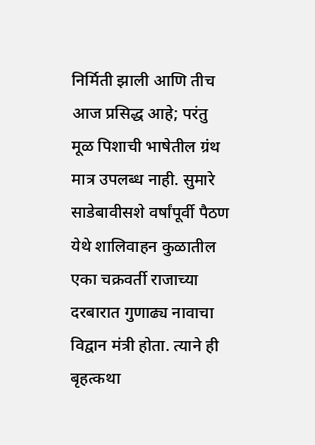निर्मिती झाली आणि तीच आज प्रसिद्ध आहे; परंतु मूळ पिशाची भाषेतील ग्रंथ मात्र उपलब्ध नाही. सुमारे साडेबावीसशे वर्षांपूर्वी पैठण येथे शालिवाहन कुळातील एका चक्रवर्ती राजाच्या दरबारात गुणाढ्य नावाचा विद्वान मंत्री होता. त्याने ही बृहत्कथा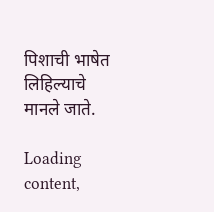पिशाची भाषेत लिहिल्याचे मानले जाते.

Loading content,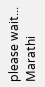please wait...
Marathi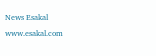News Esakal
www.esakal.com